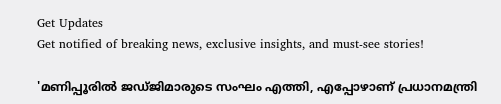Get Updates
Get notified of breaking news, exclusive insights, and must-see stories!

'മണിപ്പൂരിൽ ജഡ്ജിമാരുടെ സംഘം എത്തി, എപ്പോഴാണ് പ്രധാനമന്ത്രി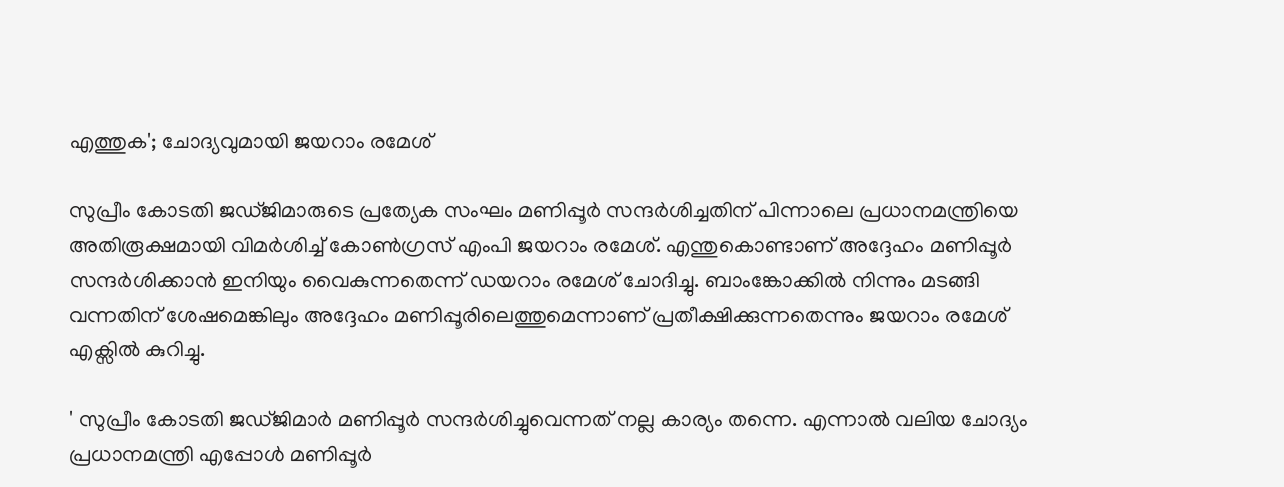എത്തുക'; ചോദ്യവുമായി ജയറാം രമേശ്

സുപ്രീം കോടതി ജഡ്ജിമാരുടെ പ്രത്യേക സംഘം മണിപ്പൂർ സന്ദർശിച്ചതിന് പിന്നാലെ പ്രധാനമന്ത്രിയെ അതിരൂക്ഷമായി വിമർശിച്ച് കോൺഗ്രസ് എംപി ജയറാം രമേശ്. എന്തുകൊണ്ടാണ് അദ്ദേഹം മണിപ്പൂർ സന്ദർശിക്കാൻ ഇനിയും വൈകുന്നതെന്ന് ഡയറാം രമേശ് ചോദിച്ചു. ബാംങ്കോക്കിൽ നിന്നും മടങ്ങി വന്നതിന് ശേഷമെങ്കിലും അദ്ദേഹം മണിപ്പൂരിലെത്തുമെന്നാണ് പ്രതീക്ഷിക്കുന്നതെന്നും ജയറാം രമേശ് എക്സിൽ കുറിച്ചു.

' സുപ്രീം കോടതി ജഡ്ജിമാർ മണിപ്പൂർ സന്ദർശിച്ചുവെന്നത് നല്ല കാര്യം തന്നെ. എന്നാൽ വലിയ ചോദ്യം പ്രധാനമന്ത്രി എപ്പോൾ മണിപ്പൂർ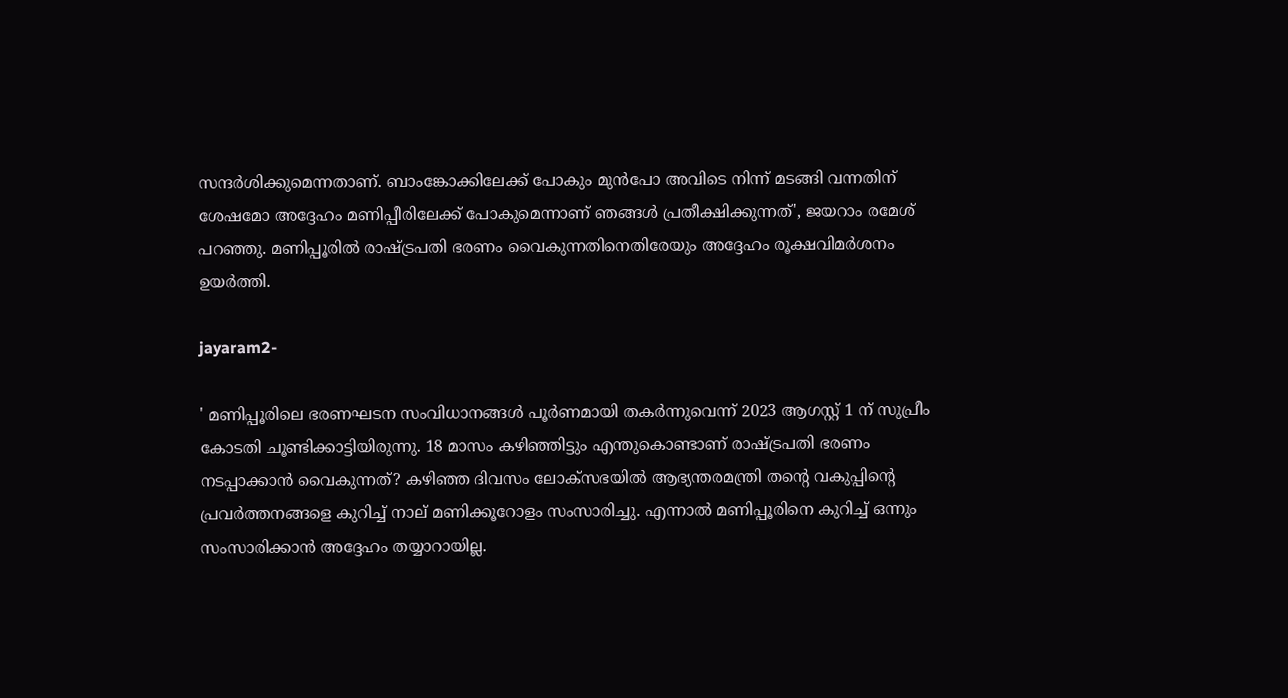സന്ദർശിക്കുമെന്നതാണ്. ബാംങ്കോക്കിലേക്ക് പോകും മുൻപോ അവിടെ നിന്ന് മടങ്ങി വന്നതിന് ശേഷമോ അദ്ദേഹം മണിപ്പീരിലേക്ക് പോകുമെന്നാണ് ഞങ്ങൾ പ്രതീക്ഷിക്കുന്നത്', ജയറാം രമേശ് പറഞ്ഞു. മണിപ്പൂരിൽ രാഷ്ട്രപതി ഭരണം വൈകുന്നതിനെതിരേയും അദ്ദേഹം രൂക്ഷവിമർശനം ഉയർത്തി.

jayaram2-

' മണിപ്പൂരിലെ ഭരണഘടന സംവിധാനങ്ങൾ പൂർണമായി തകർന്നുവെന്ന് 2023 ആഗസ്റ്റ് 1 ന് സുപ്രീം കോടതി ചൂണ്ടിക്കാട്ടിയിരുന്നു. 18 മാസം കഴിഞ്ഞിട്ടും എന്തുകൊണ്ടാണ് രാഷ്ട്രപതി ഭരണം നടപ്പാക്കാൻ വൈകുന്നത്? കഴിഞ്ഞ ദിവസം ലോക്സഭയിൽ ആഭ്യന്തരമന്ത്രി തന്റെ വകുപ്പിന്റെ പ്രവർത്തനങ്ങളെ കുറിച്ച് നാല് മണിക്കൂറോളം സംസാരിച്ചു. എന്നാൽ മണിപ്പൂരിനെ കുറിച്ച് ഒന്നും സംസാരിക്കാൻ അദ്ദേഹം തയ്യാറായില്ല.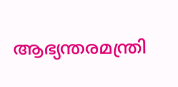ആഭ്യന്തരമന്ത്രി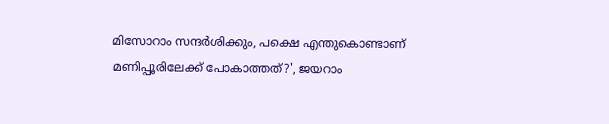മിസോറാം സന്ദർശിക്കും, പക്ഷെ എന്തുകൊണ്ടാണ് മണിപ്പൂരിലേക്ക് പോകാത്തത്?', ജയറാം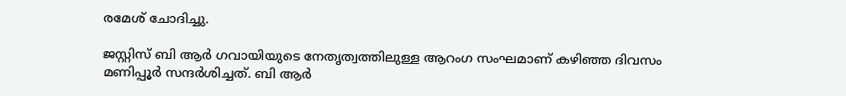രമേശ് ചോദിച്ചു.

ജസ്റ്റിസ് ബി ആർ ഗവായിയുടെ നേതൃത്വത്തിലുള്ള ആറംഗ സംഘമാണ് കഴി‍ഞ്ഞ ദിവസം മണിപ്പൂർ സന്ദർശിച്ചത്. ബി ആർ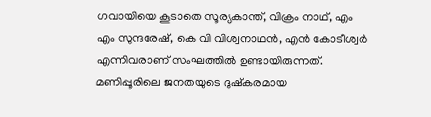ഗവായിയെ കൂടാതെ സൂര്യകാന്ത്, വിക്രം നാഥ്, എം എം സുന്ദരേഷ്, കെ വി വിശ്വനാഥൻ, എൻ കോടീശ്വർ എന്നിവരാണ് സംഘത്തിൽ ഉണ്ടായിരുന്നത്. മണിപ്പൂരിലെ ജനതയുടെ ദുഷ്കരമായ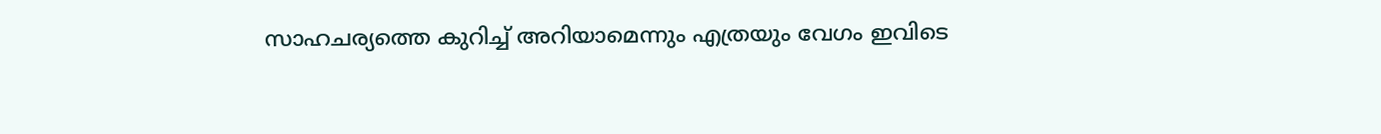സാഹചര്യത്തെ കുറിച്ച് അറിയാമെന്നും എത്രയും വേഗം ഇവിടെ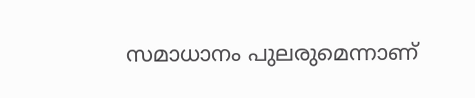സമാധാനം പുലരുമെന്നാണ്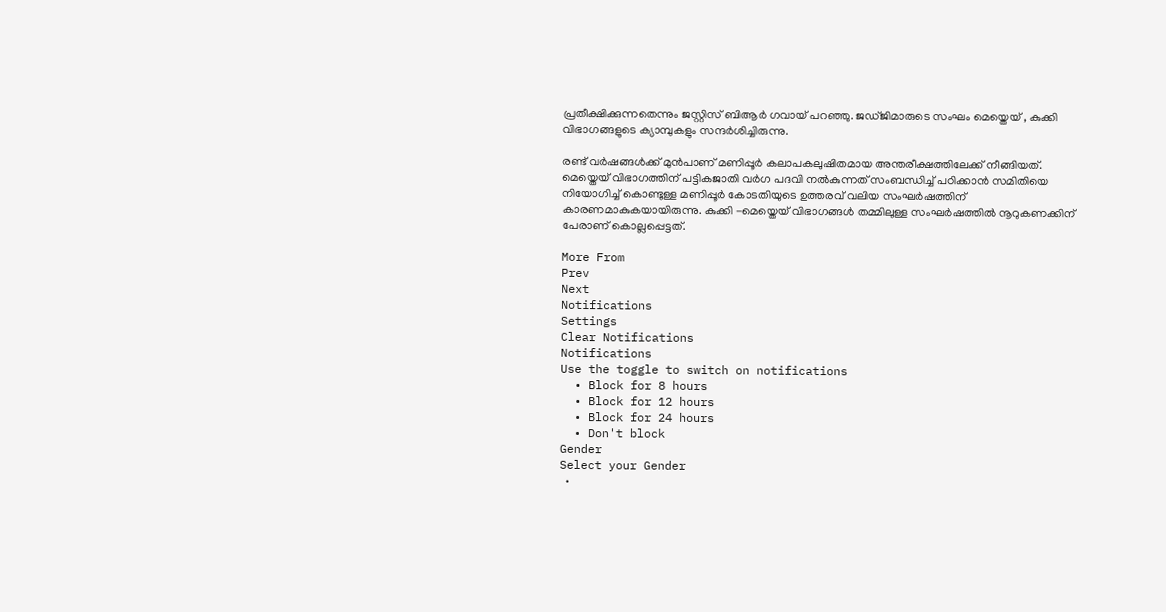പ്രതീക്ഷിക്കുന്നതെന്നും ജസ്റ്റിസ് ബിആർ ഗവായ് പറഞ്ഞു. ജഡ്ജിമാരുടെ സംഘം മെയ്തെയ് , കുക്കി വിഭാഗങ്ങളുടെ ക്യാമ്പുകളും സന്ദർശിച്ചിരുന്നു.

രണ്ട് വർഷങ്ങൾക്ക് മുൻപാണ് മണിപ്പൂർ കലാപകലുഷിതമായ അന്തരീക്ഷത്തിലേക്ക് നീങ്ങിയത്. മെയ്തെയ് വിഭാഗത്തിന് പട്ടികജാതി വർഗ പദവി നൽകുന്നത് സംബന്ധിച്ച് പഠിക്കാൻ സമിതിയെ നിയോഗിച്ച് കൊണ്ടുള്ള മണിപ്പൂർ കോടതിയുടെ ഉത്തരവ് വലിയ സംഘർഷത്തിന് കാരണമാകുകയായിരുന്നു. കുക്കി -മെയ്തെയ് വിഭാഗങ്ങൾ തമ്മിലുള്ള സംഘർഷത്തിൽ നൂറുകണക്കിന് പേരാണ് കൊല്ലപ്പെട്ടത്.

More From
Prev
Next
Notifications
Settings
Clear Notifications
Notifications
Use the toggle to switch on notifications
  • Block for 8 hours
  • Block for 12 hours
  • Block for 24 hours
  • Don't block
Gender
Select your Gender
  •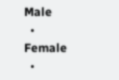Male
  • Female
  •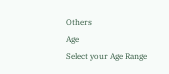Others
Age
Select your Age Range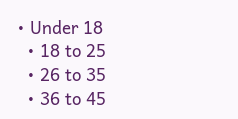• Under 18
  • 18 to 25
  • 26 to 35
  • 36 to 45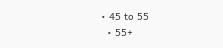• 45 to 55
  • 55+